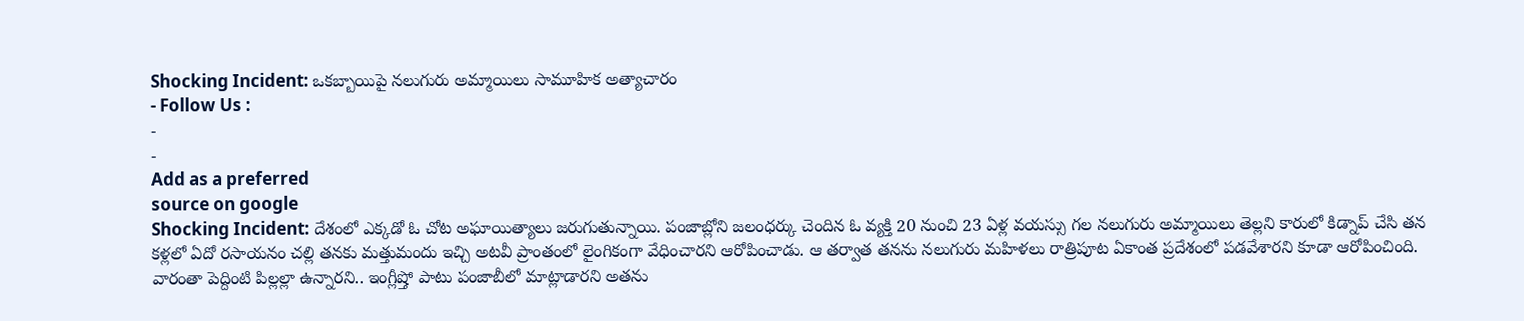Shocking Incident: ఒకబ్బాయిపై నలుగురు అమ్మాయిలు సామూహిక అత్యాచారం
- Follow Us :
-
-
Add as a preferred
source on google
Shocking Incident: దేశంలో ఎక్కడో ఓ చోట అఘాయిత్యాలు జరుగుతున్నాయి. పంజాబ్లోని జలంధర్కు చెందిన ఓ వ్యక్తి 20 నుంచి 23 ఏళ్ల వయస్సు గల నలుగురు అమ్మాయిలు తెల్లని కారులో కిడ్నాప్ చేసి తన కళ్లలో ఏదో రసాయనం చల్లి తనకు మత్తుమందు ఇచ్చి అటవీ ప్రాంతంలో లైంగికంగా వేధించారని ఆరోపించాడు. ఆ తర్వాత తనను నలుగురు మహిళలు రాత్రిపూట ఏకాంత ప్రదేశంలో పడవేశారని కూడా ఆరోపించింది. వారంతా పెద్దింటి పిల్లల్లా ఉన్నారని.. ఇంగ్లీష్తో పాటు పంజాబీలో మాట్లాడారని అతను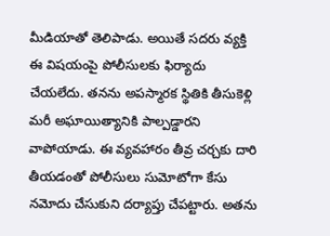మీడియాతో తెలిపాడు. అయితే సదరు వ్యక్తి ఈ విషయంపై పోలీసులకు ఫిర్యాదు చేయలేదు. తనను అపస్మారక స్థితికి తీసుకెళ్లి మరీ అఘాయిత్యానికి పాల్పడ్డారని వాపోయాడు. ఈ వ్యవహారం తీవ్ర చర్చకు దారి తీయడంతో పోలీసులు సుమోటోగా కేసు నమోదు చేసుకుని దర్యాప్తు చేపట్టారు. అతను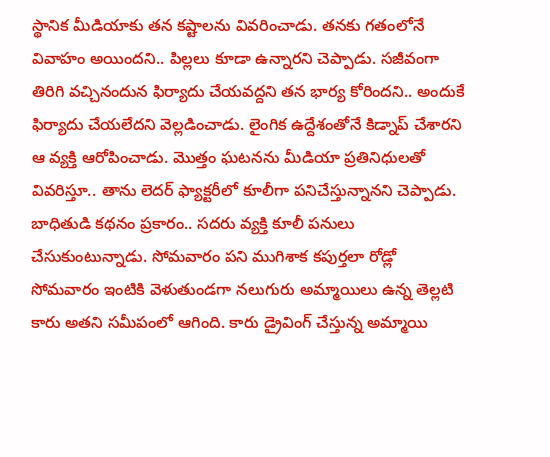స్థానిక మీడియాకు తన కష్టాలను వివరించాడు. తనకు గతంలోనే వివాహం అయిందని.. పిల్లలు కూడా ఉన్నారని చెప్పాడు. సజీవంగా తిరిగి వచ్చినందున ఫిర్యాదు చేయవద్దని తన భార్య కోరిందని.. అందుకే ఫిర్యాదు చేయలేదని వెల్లడించాడు. లైంగిక ఉద్దేశంతోనే కిడ్నాప్ చేశారని ఆ వ్యక్తి ఆరోపించాడు. మొత్తం ఘటనను మీడియా ప్రతినిధులతో వివరిస్తూ.. తాను లెదర్ ఫ్యాక్టరీలో కూలీగా పనిచేస్తున్నానని చెప్పాడు.
బాధితుడి కథనం ప్రకారం.. సదరు వ్యక్తి కూలీ పనులు చేసుకుంటున్నాడు. సోమవారం పని ముగిశాక కపుర్తలా రోడ్లో సోమవారం ఇంటికి వెళుతుండగా నలుగురు అమ్మాయిలు ఉన్న తెల్లటి కారు అతని సమీపంలో ఆగింది. కారు డ్రైవింగ్ చేస్తున్న అమ్మాయి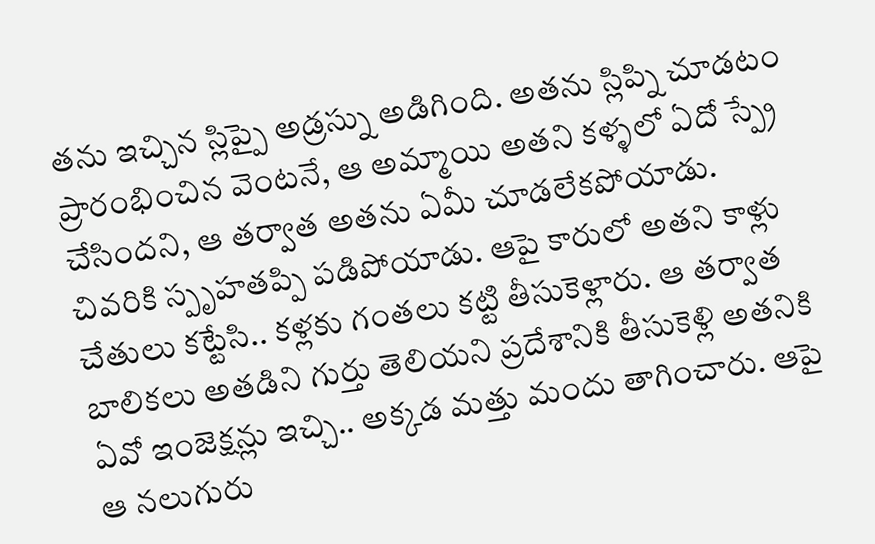తను ఇచ్చిన స్లిప్పై అడ్రస్ను అడిగింది. అతను స్లిప్ని చూడటం ప్రారంభించిన వెంటనే, ఆ అమ్మాయి అతని కళ్ళలో ఏదో స్ప్రే చేసిందని, ఆ తర్వాత అతను ఏమీ చూడలేకపోయాడు. చివరికి స్పృహతప్పి పడిపోయాడు. ఆపై కారులో అతని కాళ్లు చేతులు కట్టేసి.. కళ్లకు గంతలు కట్టి తీసుకెళ్లారు. ఆ తర్వాత బాలికలు అతడిని గుర్తు తెలియని ప్రదేశానికి తీసుకెళ్లి అతనికి ఏవో ఇంజెక్షన్లు ఇచ్చి.. అక్కడ మత్తు మందు తాగించారు. ఆపై ఆ నలుగురు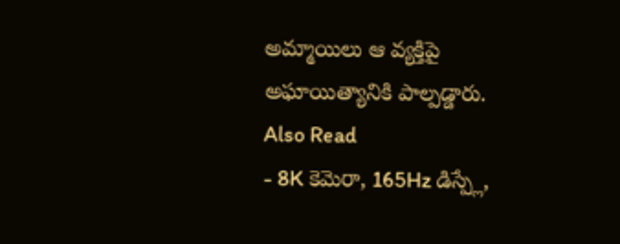అమ్మాయిలు ఆ వ్యక్తిపై అఘాయిత్యానికి పాల్పడ్డారు.
Also Read
- 8K కెమెరా, 165Hz డిస్ప్లే,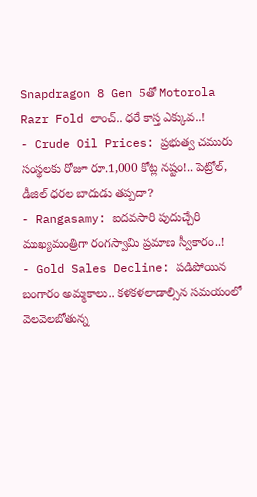Snapdragon 8 Gen 5తో Motorola Razr Fold లాంచ్.. ధరే కాస్త ఎక్కువ..!
- Crude Oil Prices: ప్రభుత్వ చమురు సంస్థలకు రోజూ రూ.1,000 కోట్ల నష్టం!.. పెట్రోల్, డీజిల్ ధరల బాదుడు తప్పదా?
- Rangasamy: ఐదవసారి పుదుచ్చేరి ముఖ్యమంత్రిగా రంగస్వామి ప్రమాణ స్వీకారం..!
- Gold Sales Decline: పడిపోయిన బంగారం అమ్మకాలు.. కళకళలాడాల్సిన సమయంలో వెలవెలబోతున్న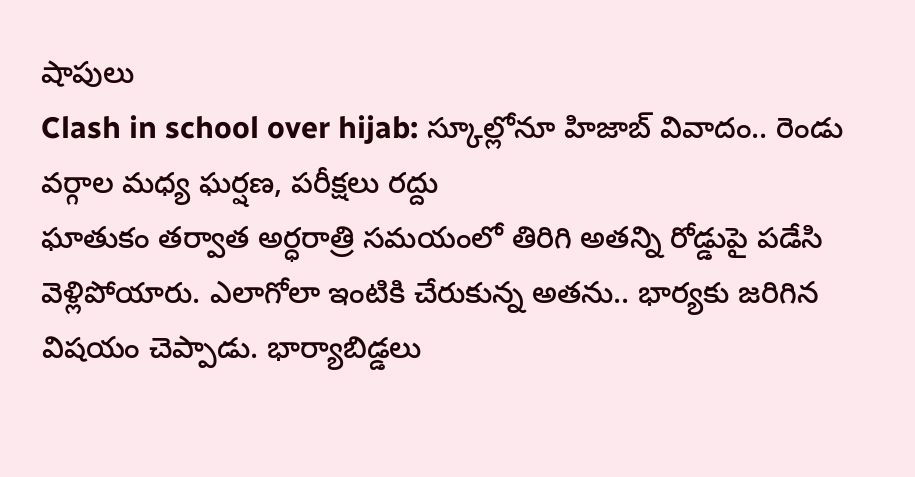షాపులు
Clash in school over hijab: స్కూల్లోనూ హిజాబ్ వివాదం.. రెండు వర్గాల మధ్య ఘర్షణ, పరీక్షలు రద్దు
ఘాతుకం తర్వాత అర్ధరాత్రి సమయంలో తిరిగి అతన్ని రోడ్డుపై పడేసి వెళ్లిపోయారు. ఎలాగోలా ఇంటికి చేరుకున్న అతను.. భార్యకు జరిగిన విషయం చెప్పాడు. భార్యాబిడ్డలు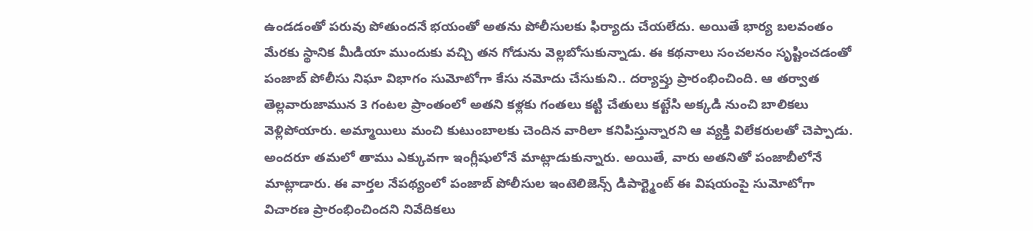ఉండడంతో పరువు పోతుందనే భయంతో అతను పోలీసులకు ఫిర్యాదు చేయలేదు. అయితే భార్య బలవంతం మేరకు స్థానిక మీడియా ముందుకు వచ్చి తన గోడును వెల్లబోసుకున్నాడు. ఈ కథనాలు సంచలనం సృష్టించడంతో పంజాబ్ పోలీసు నిఘా విభాగం సుమోటోగా కేసు నమోదు చేసుకుని.. దర్యాప్తు ప్రారంభించింది. ఆ తర్వాత తెల్లవారుజామున 3 గంటల ప్రాంతంలో అతని కళ్లకు గంతలు కట్టి చేతులు కట్టేసి అక్కడి నుంచి బాలికలు వెళ్లిపోయారు. అమ్మాయిలు మంచి కుటుంబాలకు చెందిన వారిలా కనిపిస్తున్నారని ఆ వ్యక్తి విలేకరులతో చెప్పాడు. అందరూ తమలో తాము ఎక్కువగా ఇంగ్లీషులోనే మాట్లాడుకున్నారు. అయితే, వారు అతనితో పంజాబీలోనే మాట్లాడారు. ఈ వార్తల నేపథ్యంలో పంజాబ్ పోలీసుల ఇంటెలిజెన్స్ డిపార్ట్మెంట్ ఈ విషయంపై సుమోటోగా విచారణ ప్రారంభించిందని నివేదికలు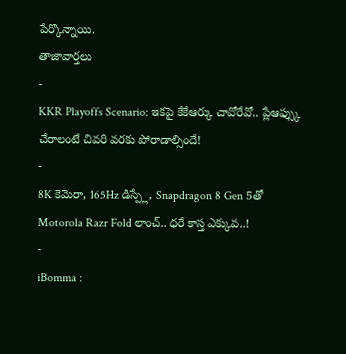పేర్కొన్నాయి.
తాజావార్తలు
-
KKR Playoffs Scenario: ఇకపై కేకేఆర్కు చావోరేవో.. ప్లేఆఫ్స్కు చేరాలంటే చివరి వరకు పోరాడాల్సిందే!
-
8K కెమెరా, 165Hz డిస్ప్లే, Snapdragon 8 Gen 5తో Motorola Razr Fold లాంచ్.. ధరే కాస్త ఎక్కువ..!
-
iBomma :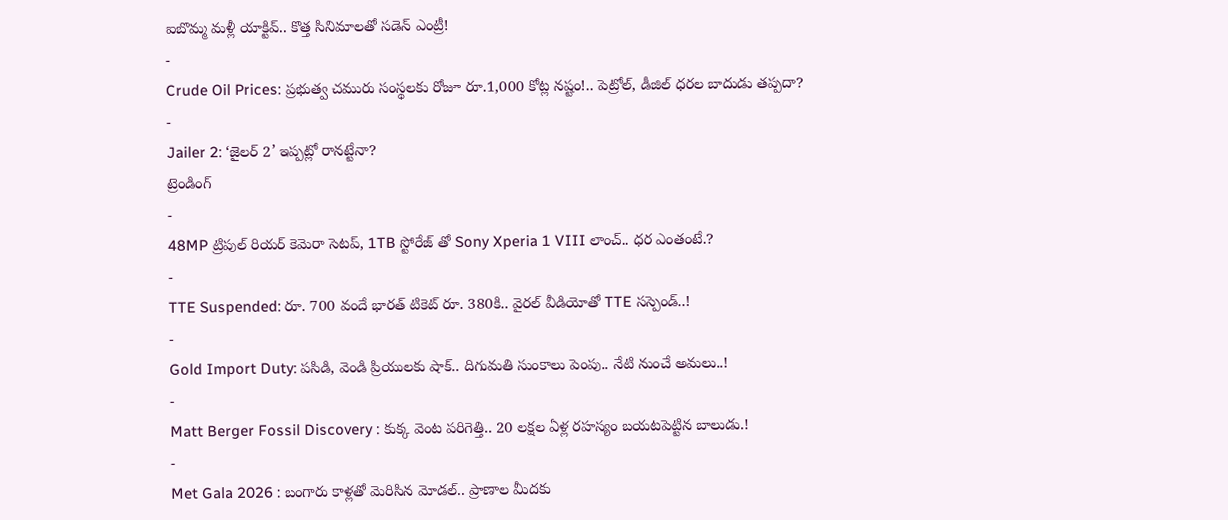ఐబొమ్మ మళ్లీ యాక్టివ్.. కొత్త సినిమాలతో సడెన్ ఎంట్రీ!
-
Crude Oil Prices: ప్రభుత్వ చమురు సంస్థలకు రోజూ రూ.1,000 కోట్ల నష్టం!.. పెట్రోల్, డీజిల్ ధరల బాదుడు తప్పదా?
-
Jailer 2: ‘జైలర్ 2’ ఇప్పట్లో రానట్టేనా?
ట్రెండింగ్
-
48MP ట్రిపుల్ రియర్ కెమెరా సెటప్, 1TB స్టోరేజ్ తో Sony Xperia 1 VIII లాంచ్.. ధర ఎంతంటే.?
-
TTE Suspended: రూ. 700 వందే భారత్ టికెట్ రూ. 380కి.. వైరల్ వీడియోతో TTE సస్పెండ్..!
-
Gold Import Duty: పసిడి, వెండి ప్రియులకు షాక్.. దిగుమతి సుంకాలు పెంపు.. నేటి నుంచే అమలు..!
-
Matt Berger Fossil Discovery : కుక్క వెంట పరిగెత్తి.. 20 లక్షల ఏళ్ల రహస్యం బయటపెట్టిన బాలుడు.!
-
Met Gala 2026 : బంగారు కాళ్లతో మెరిసిన మోడల్.. ప్రాణాల మీదకు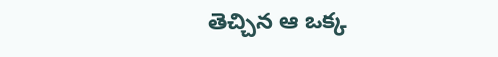తెచ్చిన ఆ ఒక్క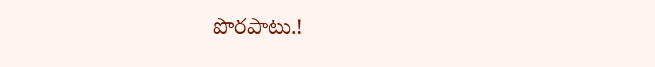పొరపాటు.!